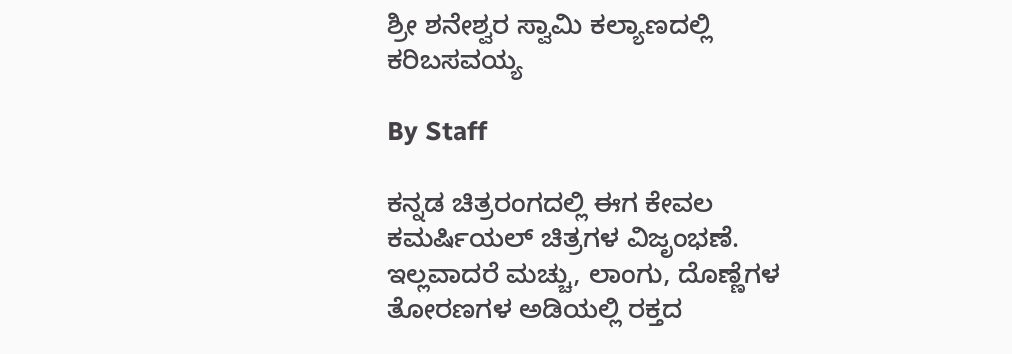ಶ್ರೀ ಶನೇಶ್ವರ ಸ್ವಾಮಿ ಕಲ್ಯಾಣದಲ್ಲಿ ಕರಿಬಸವಯ್ಯ

By Staff

ಕನ್ನಡ ಚಿತ್ರರಂಗದಲ್ಲಿ ಈಗ ಕೇವಲ ಕಮರ್ಷಿಯಲ್ ಚಿತ್ರಗಳ ವಿಜೃಂಭಣೆ. ಇಲ್ಲವಾದರೆ ಮಚ್ಚು, ಲಾಂಗು, ದೊಣ್ಣೆಗಳ ತೋರಣಗಳ ಅಡಿಯಲ್ಲಿ ರಕ್ತದ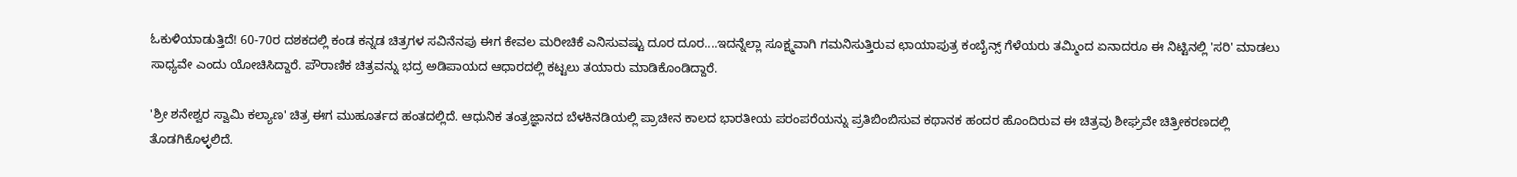ಓಕುಳಿಯಾಡುತ್ತಿದೆ! 60-70ರ ದಶಕದಲ್ಲಿ ಕಂಡ ಕನ್ನಡ ಚಿತ್ರಗಳ ಸವಿನೆನಪು ಈಗ ಕೇವಲ ಮರೀಚಿಕೆ ಎನಿಸುವಷ್ಟು ದೂರ ದೂರ....ಇದನ್ನೆಲ್ಲಾ ಸೂಕ್ಷ್ಮವಾಗಿ ಗಮನಿಸುತ್ತಿರುವ ಛಾಯಾಪುತ್ರ ಕಂಬೈನ್ಸ್ ಗೆಳೆಯರು ತಮ್ಮಿಂದ ಏನಾದರೂ ಈ ನಿಟ್ಟಿನಲ್ಲಿ 'ಸರಿ' ಮಾಡಲು ಸಾಧ್ಯವೇ ಎಂದು ಯೋಚಿಸಿದ್ದಾರೆ. ಪೌರಾಣಿಕ ಚಿತ್ರವನ್ನು ಭದ್ರ ಅಡಿಪಾಯದ ಆಧಾರದಲ್ಲಿ ಕಟ್ಟಲು ತಯಾರು ಮಾಡಿಕೊಂಡಿದ್ದಾರೆ.

'ಶ್ರೀ ಶನೇಶ್ವರ ಸ್ವಾಮಿ ಕಲ್ಯಾಣ' ಚಿತ್ರ ಈಗ ಮುಹೂರ್ತದ ಹಂತದಲ್ಲಿದೆ. ಆಧುನಿಕ ತಂತ್ರಜ್ಞಾನದ ಬೆಳಕಿನಡಿಯಲ್ಲಿ ಪ್ರಾಚೀನ ಕಾಲದ ಭಾರತೀಯ ಪರಂಪರೆಯನ್ನು ಪ್ರತಿಬಿಂಬಿಸುವ ಕಥಾನಕ ಹಂದರ ಹೊಂದಿರುವ ಈ ಚಿತ್ರವು ಶೀಘ್ರವೇ ಚಿತ್ರೀಕರಣದಲ್ಲಿ ತೊಡಗಿಕೊಳ್ಳಲಿದೆ.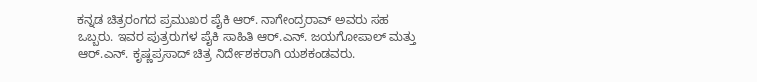ಕನ್ನಡ ಚಿತ್ರರಂಗದ ಪ್ರಮುಖರ ಪೈಕಿ ಆರ್. ನಾಗೇಂದ್ರರಾವ್ ಅವರು ಸಹ ಒಬ್ಬರು. ಇವರ ಪುತ್ರರುಗಳ ಪೈಕಿ ಸಾಹಿತಿ ಆರ್.ಎನ್. ಜಯಗೋಪಾಲ್ ಮತ್ತು ಆರ್.ಎನ್. ಕೃಷ್ಣಪ್ರಸಾದ್ ಚಿತ್ರ ನಿರ್ದೇಶಕರಾಗಿ ಯಶಕಂಡವರು.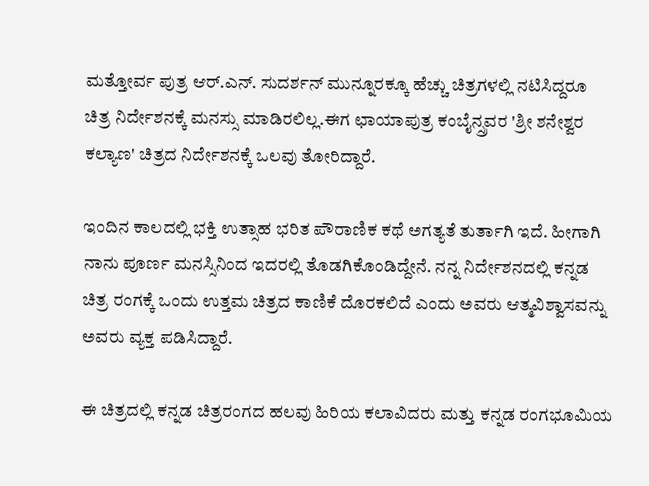ಮತ್ತೋರ್ವ ಪುತ್ರ ಆರ್.ಎನ್. ಸುದರ್ಶನ್ ಮುನ್ನೂರಕ್ಕೂ ಹೆಚ್ಚು ಚಿತ್ರಗಳಲ್ಲಿ ನಟಿಸಿದ್ದರೂ ಚಿತ್ರ ನಿರ್ದೇಶನಕ್ಕೆ ಮನಸ್ಸು ಮಾಡಿರಲಿಲ್ಲ.ಈಗ ಛಾಯಾಪುತ್ರ ಕಂಬೈನ್ಸ್ರವರ 'ಶ್ರೀ ಶನೇಶ್ವರ ಕಲ್ಯಾಣ' ಚಿತ್ರದ ನಿರ್ದೇಶನಕ್ಕೆ ಒಲವು ತೋರಿದ್ದಾರೆ.

ಇಂದಿನ ಕಾಲದಲ್ಲಿ ಭಕ್ತಿ ಉತ್ಸಾಹ ಭರಿತ ಪೌರಾಣಿಕ ಕಥೆ ಅಗತ್ಯತೆ ತುರ್ತಾಗಿ ಇದೆ. ಹೀಗಾಗಿ ನಾನು ಪೂರ್ಣ ಮನಸ್ಸಿನಿಂದ ಇದರಲ್ಲಿ ತೊಡಗಿಕೊಂಡಿದ್ದೇನೆ. ನನ್ನ ನಿರ್ದೇಶನದಲ್ಲಿ ಕನ್ನಡ ಚಿತ್ರ ರಂಗಕ್ಕೆ ಒಂದು ಉತ್ತಮ ಚಿತ್ರದ ಕಾಣಿಕೆ ದೊರಕಲಿದೆ ಎಂದು ಅವರು ಆತ್ಮವಿಶ್ವಾಸವನ್ನು ಅವರು ವ್ಯಕ್ತ ಪಡಿಸಿದ್ದಾರೆ.

ಈ ಚಿತ್ರದಲ್ಲಿ ಕನ್ನಡ ಚಿತ್ರರಂಗದ ಹಲವು ಹಿರಿಯ ಕಲಾವಿದರು ಮತ್ತು ಕನ್ನಡ ರಂಗಭೂಮಿಯ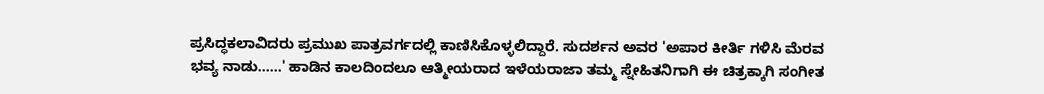ಪ್ರಸಿದ್ಧಕಲಾವಿದರು ಪ್ರಮುಖ ಪಾತ್ರವರ್ಗದಲ್ಲಿ ಕಾಣಿಸಿಕೊಳ್ಳಲಿದ್ದಾರೆ. ಸುದರ್ಶನ ಅವರ 'ಅಪಾರ ಕೀರ್ತಿ ಗಳಿಸಿ ಮೆರವ ಭವ್ಯ ನಾಡು......' ಹಾಡಿನ ಕಾಲದಿಂದಲೂ ಆತ್ಮೀಯರಾದ ಇಳೆಯರಾಜಾ ತಮ್ಮ ಸ್ನೇಹಿತನಿಗಾಗಿ ಈ ಚಿತ್ರಕ್ಕಾಗಿ ಸಂಗೀತ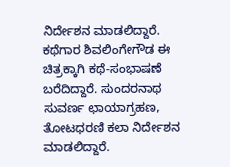ನಿರ್ದೇಶನ ಮಾಡಲಿದ್ದಾರೆ. ಕಥೆಗಾರ ಶಿವಲಿಂಗೇಗೌಡ ಈ ಚಿತ್ರಕ್ಕಾಗಿ ಕಥೆ-ಸಂಭಾಷಣೆ ಬರೆದಿದ್ದಾರೆ. ಸುಂದರನಾಥ ಸುವರ್ಣ ಛಾಯಾಗ್ರಹಣ, ತೋಟಧರಣಿ ಕಲಾ ನಿರ್ದೇಶನ ಮಾಡಲಿದ್ದಾರೆ.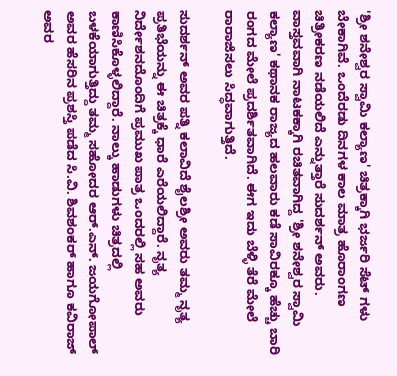'ಶ್ರೀ ಶನೇಶ್ವರ ಸ್ವಾಮಿ ಕಲ್ಯಾಣ' ಚಿತ್ರಕ್ಕಾಗಿ ಭರ್ಜರಿ ಸೆಟ್ ಗಳು ಬೇಕಾಗಿವೆ. ಒಂದೆರಡು ದಿನಗಳ ಕಾಲ ಮಾತ್ರ ಹೊರಾಂಗಣ ಚಿತ್ರೀಕರಣ ನಡೆಯಲಿದೆ ಎನ್ನುತ್ತಾರೆ ಸುದರ್ಶನ್ ಅವರು. ವಾಸ್ತವವಾಗಿ ನಾಟಕಕ್ಕಾಗಿ ರಚಿತವಾಗಿದ್ದ 'ಶ್ರೀ ಶನೇಶ್ವರ ಸ್ವಾಮಿ ಕಲ್ಯಾಣ' ಕಥಾನಕ ರಾಜ್ಯದ ಹಲವಾರು ಕಡೆ ಸಾವಿರಕ್ಕೂ ಹೆಚ್ಚು ಬಾರಿ ರಂಗದ ಮೇಲೆ ಪ್ರದರ್ಶಿತವಾಗಿದೆ. ಈಗ ಇದು ಬೆಳ್ಳಿ ತೆರೆ ಮೇಲೆ ರಾರಾಜಿಸಲು ಸಿದ್ಧವಾಗುತ್ತಿದೆ.

ಸುದರ್ಶನ್ ಅವರ ಪತ್ನಿ ಕಲಾವಿದೆ ಶೈಲಶ್ರೀ ಅವರು ತಮ್ಮ ನೃತ್ಯ ಪ್ರತಿಭೆಯನ್ನು ಈ ಚಿತ್ರಕ್ಕೆ ಧಾರೆ ಎರೆಯಲಿದ್ದಾರೆ. ನೃತ್ಯ ನಿರ್ದೇಶನದೊಂದಿಗೆ ಪ್ರಮುಖ ಪಾತ್ರ ಒಂದರಲ್ಲಿ ಸಹ ಅವರು ಕಾಣಿಸಿಕೊಳ್ಳಲಿದ್ದಾರೆ. ನಾಲ್ಕು ಹಾಡುಗಳು ಚಿತ್ರದಲ್ಲಿ ಬಳಕೆಯಾಗುತ್ತಿದ್ದು ತಮ್ಮ ಸಹೋದರ ಆರ್.ಎನ್. ಜಯಗೋಪಾಲ್ ಅವರ ಹೆಸರಿನ ಪ್ರಶಸ್ತಿ ಪಡೆದ ಸಿ.ವಿ. ಶಿವಶಂಕರ್ ಹಾಗೂ ಕವಿರಾಜ್ ಅವರ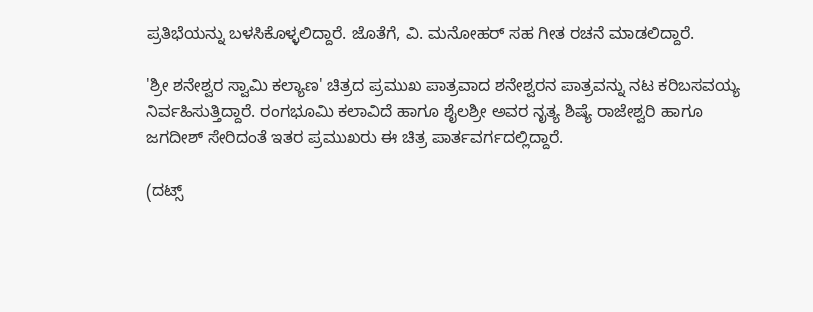ಪ್ರತಿಭೆಯನ್ನು ಬಳಸಿಕೊಳ್ಳಲಿದ್ದಾರೆ. ಜೊತೆಗೆ, ವಿ. ಮನೋಹರ್ ಸಹ ಗೀತ ರಚನೆ ಮಾಡಲಿದ್ದಾರೆ.

'ಶ್ರೀ ಶನೇಶ್ವರ ಸ್ವಾಮಿ ಕಲ್ಯಾಣ' ಚಿತ್ರದ ಪ್ರಮುಖ ಪಾತ್ರವಾದ ಶನೇಶ್ವರನ ಪಾತ್ರವನ್ನು ನಟ ಕರಿಬಸವಯ್ಯ ನಿರ್ವಹಿಸುತ್ತಿದ್ದಾರೆ. ರಂಗಭೂಮಿ ಕಲಾವಿದೆ ಹಾಗೂ ಶೈಲಶ್ರೀ ಅವರ ನೃತ್ಯ ಶಿಷ್ಯೆ ರಾಜೇಶ್ವರಿ ಹಾಗೂ ಜಗದೀಶ್ ಸೇರಿದಂತೆ ಇತರ ಪ್ರಮುಖರು ಈ ಚಿತ್ರ ಪಾರ್ತವರ್ಗದಲ್ಲಿದ್ದಾರೆ.

(ದಟ್ಸ್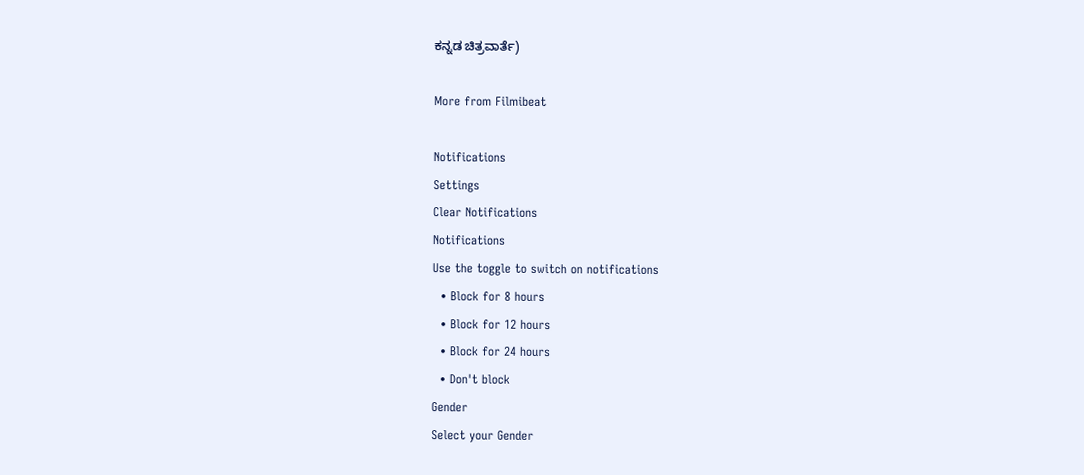ಕನ್ನಡ ಚಿತ್ರವಾರ್ತೆ)

More from Filmibeat

Notifications
Settings
Clear Notifications
Notifications
Use the toggle to switch on notifications
  • Block for 8 hours
  • Block for 12 hours
  • Block for 24 hours
  • Don't block
Gender
Select your Gender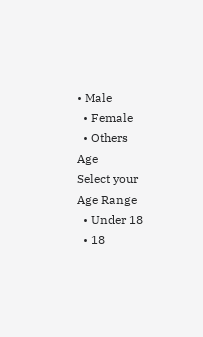• Male
  • Female
  • Others
Age
Select your Age Range
  • Under 18
  • 18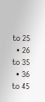to 25
  • 26 to 35
  • 36 to 45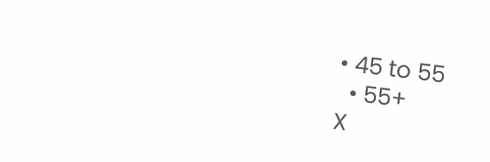• 45 to 55
  • 55+
X